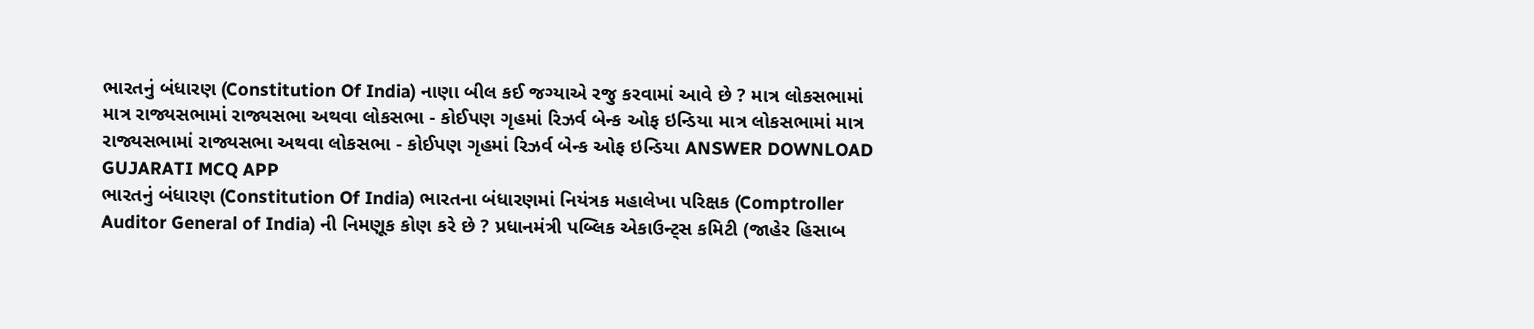ભારતનું બંધારણ (Constitution Of India) નાણા બીલ કઈ જગ્યાએ રજુ કરવામાં આવે છે ? માત્ર લોકસભામાં માત્ર રાજ્યસભામાં રાજ્યસભા અથવા લોકસભા - કોઈપણ ગૃહમાં રિઝર્વ બેન્ક ઓફ ઇન્ડિયા માત્ર લોકસભામાં માત્ર રાજ્યસભામાં રાજ્યસભા અથવા લોકસભા - કોઈપણ ગૃહમાં રિઝર્વ બેન્ક ઓફ ઇન્ડિયા ANSWER DOWNLOAD GUJARATI MCQ APP
ભારતનું બંધારણ (Constitution Of India) ભારતના બંધારણમાં નિયંત્રક મહાલેખા પરિક્ષક (Comptroller Auditor General of India) ની નિમણૂક કોણ કરે છે ? પ્રધાનમંત્રી પબ્લિક એકાઉન્ટ્સ કમિટી (જાહેર હિસાબ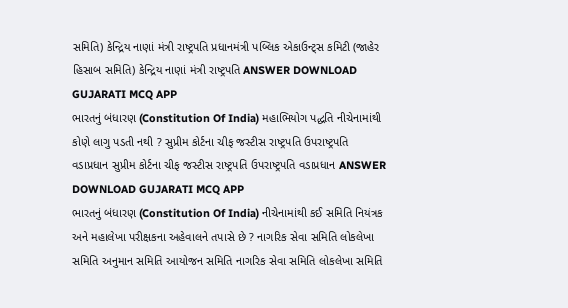સમિતિ) કેન્દ્રિય નાણાં મંત્રી રાષ્ટ્રપતિ પ્રધાનમંત્રી પબ્લિક એકાઉન્ટ્સ કમિટી (જાહેર હિસાબ સમિતિ) કેન્દ્રિય નાણાં મંત્રી રાષ્ટ્રપતિ ANSWER DOWNLOAD GUJARATI MCQ APP
ભારતનું બંધારણ (Constitution Of India) મહાભિયોગ પદ્ધતિ નીચેનામાંથી કોણે લાગુ પડતી નથી ? સુપ્રીમ કોર્ટના ચીફ જસ્ટીસ રાષ્ટ્રપતિ ઉપરાષ્ટ્રપતિ વડાપ્રધાન સુપ્રીમ કોર્ટના ચીફ જસ્ટીસ રાષ્ટ્રપતિ ઉપરાષ્ટ્રપતિ વડાપ્રધાન ANSWER DOWNLOAD GUJARATI MCQ APP
ભારતનું બંધારણ (Constitution Of India) નીચેનામાંથી કઈ સમિતિ નિયંત્રક અને મહાલેખા પરીક્ષકના અહેવાલને તપાસે છે ? નાગરિક સેવા સમિતિ લોકલેખા સમિતિ અનુમાન સમિતિ આયોજન સમિતિ નાગરિક સેવા સમિતિ લોકલેખા સમિતિ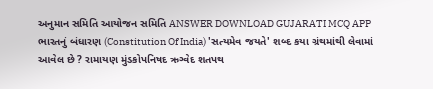અનુમાન સમિતિ આયોજન સમિતિ ANSWER DOWNLOAD GUJARATI MCQ APP
ભારતનું બંધારણ (Constitution Of India) 'સત્યમેવ જયતે' શબ્દ કયા ગ્રંથમાંથી લેવામાં આવેલ છે ? રામાયણ મુંડકોપનિષદ ઋગ્વેદ શતપથ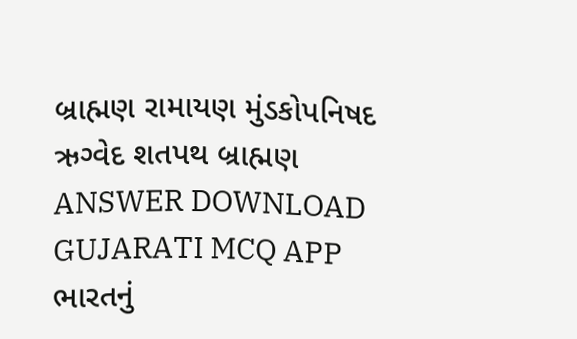બ્રાહ્મણ રામાયણ મુંડકોપનિષદ ઋગ્વેદ શતપથ બ્રાહ્મણ ANSWER DOWNLOAD GUJARATI MCQ APP
ભારતનું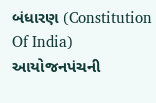બંધારણ (Constitution Of India) આયોજનપંચની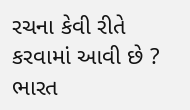રચના કેવી રીતે કરવામાં આવી છે ? ભારત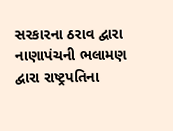સરકારના ઠરાવ દ્વારા નાણાપંચની ભલામણ દ્વારા રાષ્ટ્રપતિના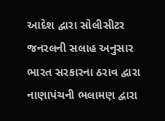આદેશ દ્વારા સોલીસીટર જનરલની સલાહ અનુસાર ભારત સરકારના ઠરાવ દ્વારા નાણાપંચની ભલામણ દ્વારા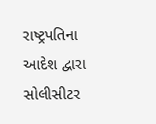રાષ્ટ્રપતિના આદેશ દ્વારા સોલીસીટર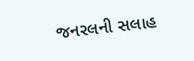જનરલની સલાહ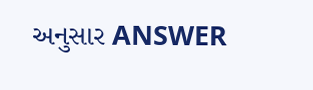અનુસાર ANSWER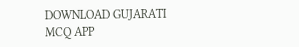DOWNLOAD GUJARATI MCQ APP